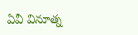ఏవీ వినూత్న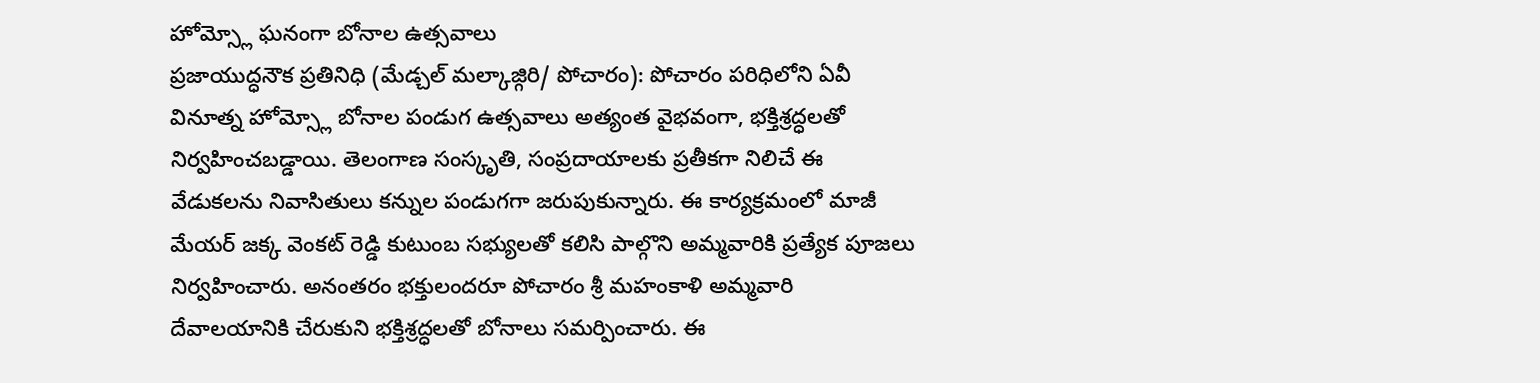హోమ్స్లో ఘనంగా బోనాల ఉత్సవాలు
ప్రజాయుద్ధనౌక ప్రతినిధి (మేడ్చల్ మల్కాజ్గిరి/ పోచారం): పోచారం పరిధిలోని ఏవీ వినూత్న హోమ్స్లో బోనాల పండుగ ఉత్సవాలు అత్యంత వైభవంగా, భక్తిశ్రద్ధలతో నిర్వహించబడ్డాయి. తెలంగాణ సంస్కృతి, సంప్రదాయాలకు ప్రతీకగా నిలిచే ఈ వేడుకలను నివాసితులు కన్నుల పండుగగా జరుపుకున్నారు. ఈ కార్యక్రమంలో మాజీ మేయర్ జక్క వెంకట్ రెడ్డి కుటుంబ సభ్యులతో కలిసి పాల్గొని అమ్మవారికి ప్రత్యేక పూజలు నిర్వహించారు. అనంతరం భక్తులందరూ పోచారం శ్రీ మహంకాళి అమ్మవారి దేవాలయానికి చేరుకుని భక్తిశ్రద్ధలతో బోనాలు సమర్పించారు. ఈ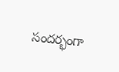సందర్భంగా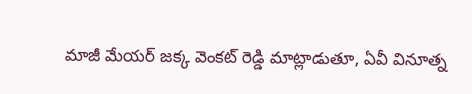మాజీ మేయర్ జక్క వెంకట్ రెడ్డి మాట్లాడుతూ, ఏవీ వినూత్న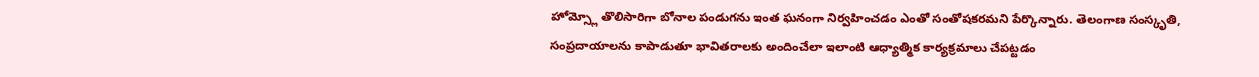హోమ్స్లో తొలిసారిగా బోనాల పండుగను ఇంత ఘనంగా నిర్వహించడం ఎంతో సంతోషకరమని పేర్కొన్నారు. తెలంగాణ సంస్కృతి, సంప్రదాయాలను కాపాడుతూ భావితరాలకు అందించేలా ఇలాంటి ఆధ్యాత్మిక కార్యక్రమాలు చేపట్టడం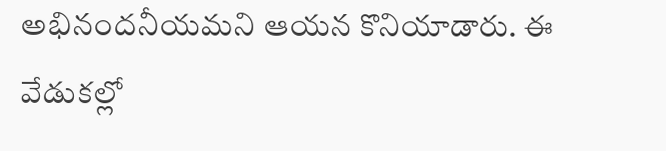అభినందనీయమని ఆయన కొనియాడారు. ఈ వేడుకల్లో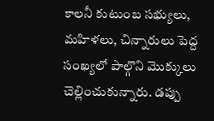కాలనీ కుటుంబ సభ్యులు, మహిళలు, చిన్నారులు పెద్ద సంఖ్యలో పాల్గొని మొక్కులు చెల్లించుకున్నారు. డప్పు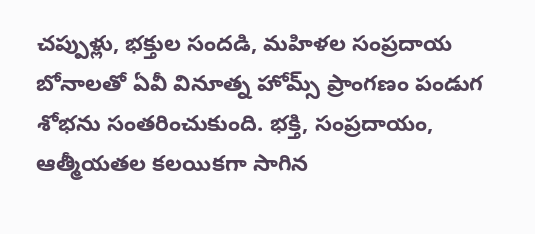చప్పుళ్లు, భక్తుల సందడి, మహిళల సంప్రదాయ బోనాలతో ఏవీ వినూత్న హోమ్స్ ప్రాంగణం పండుగ శోభను సంతరించుకుంది. భక్తి, సంప్రదాయం, ఆత్మీయతల కలయికగా సాగిన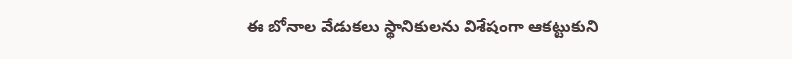ఈ బోనాల వేడుకలు స్థానికులను విశేషంగా ఆకట్టుకుని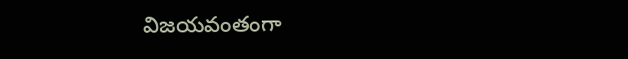విజయవంతంగా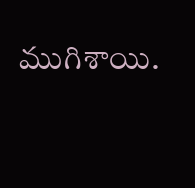ముగిశాయి.